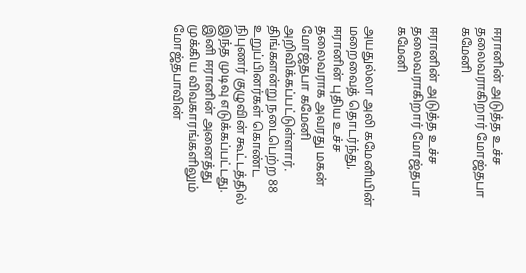ஈரானின் அடுத்த உச்ச தலைவராகிறார் மோஜ்தபா கமேனி

ஈரானின் அடுத்த உச்ச தலைவராகிறார் மோஜ்தபா கமேனி

அயதுல்லா அலி கமேனியின் மறைவைத் தொடர்ந்து, ஈரானின் புதிய உச்ச தலைவராக அவரது மகன் மோஜ்தபா கமேனி அறிவிக்கப்பட்டுள்ளார். திங்களன்று நடைபெற்ற 88 உறுப்பினர்கள் கொண்ட நிபுணர் குழுவின் கூட்டத்தில் இந்த முடிவு எடுக்கப்பட்டது. இனி ஈரானின் அனைத்து முக்கிய விவகாரங்களிலும் மோஜ்தபாவின்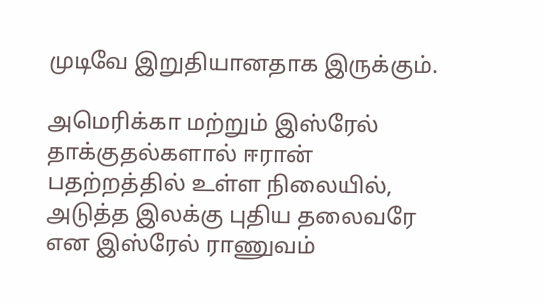முடிவே இறுதியானதாக இருக்கும்.

அமெரிக்கா மற்றும் இஸ்ரேல் தாக்குதல்களால் ஈரான் பதற்றத்தில் உள்ள நிலையில், அடுத்த இலக்கு புதிய தலைவரே என இஸ்ரேல் ராணுவம்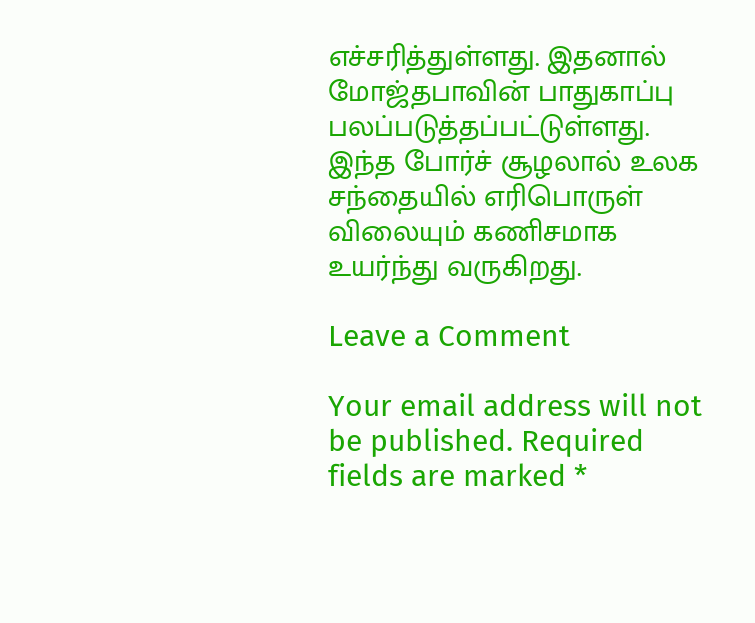எச்சரித்துள்ளது. இதனால் மோஜ்தபாவின் பாதுகாப்பு பலப்படுத்தப்பட்டுள்ளது. இந்த போர்ச் சூழலால் உலக சந்தையில் எரிபொருள் விலையும் கணிசமாக உயர்ந்து வருகிறது.

Leave a Comment

Your email address will not be published. Required fields are marked *